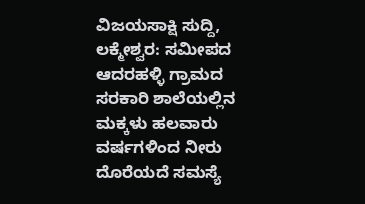ವಿಜಯಸಾಕ್ಷಿ ಸುದ್ದಿ, ಲಕ್ಮೇಶ್ವರ: ಸಮೀಪದ ಆದರಹಳ್ಳಿ ಗ್ರಾಮದ ಸರಕಾರಿ ಶಾಲೆಯಲ್ಲಿನ ಮಕ್ಕಳು ಹಲವಾರು ವರ್ಷಗಳಿಂದ ನೀರು ದೊರೆಯದೆ ಸಮಸ್ಯೆ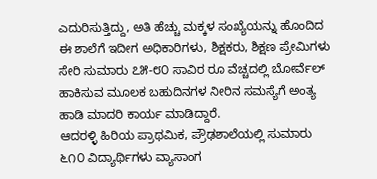ಎದುರಿಸುತ್ತಿದ್ದು, ಅತಿ ಹೆಚ್ಚು ಮಕ್ಕಳ ಸಂಖ್ಯೆಯನ್ನು ಹೊಂದಿದ ಈ ಶಾಲೆಗೆ ಇದೀಗ ಅಧಿಕಾರಿಗಳು, ಶಿಕ್ಷಕರು, ಶಿಕ್ಷಣ ಪ್ರೇಮಿಗಳು ಸೇರಿ ಸುಮಾರು ೭೫-೮೦ ಸಾವಿರ ರೂ ವೆಚ್ಚದಲ್ಲಿ ಬೋರ್ವೆಲ್ ಹಾಕಿಸುವ ಮೂಲಕ ಬಹುದಿನಗಳ ನೀರಿನ ಸಮಸ್ಯೆಗೆ ಅಂತ್ಯ ಹಾಡಿ ಮಾದರಿ ಕಾರ್ಯ ಮಾಡಿದ್ದಾರೆ.
ಆದರಳ್ಳಿ ಹಿರಿಯ ಪ್ರಾಥಮಿಕ, ಪ್ರೌಢಶಾಲೆಯಲ್ಲಿ ಸುಮಾರು ೬೧೦ ವಿದ್ಯಾರ್ಥಿಗಳು ವ್ಯಾಸಾಂಗ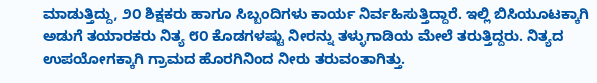ಮಾಡುತ್ತಿದ್ದು, ೨೦ ಶಿಕ್ಷಕರು ಹಾಗೂ ಸಿಬ್ಬಂದಿಗಳು ಕಾರ್ಯ ನಿರ್ವಹಿಸುತ್ತಿದ್ದಾರೆ. ಇಲ್ಲಿ ಬಿಸಿಯೂಟಕ್ಕಾಗಿ ಅಡುಗೆ ತಯಾರಕರು ನಿತ್ಯ ೮೦ ಕೊಡಗಳಷ್ಟು ನೀರನ್ನು ತಳ್ಳುಗಾಡಿಯ ಮೇಲೆ ತರುತ್ತಿದ್ದರು. ನಿತ್ಯದ ಉಪಯೋಗಕ್ಕಾಗಿ ಗ್ರಾಮದ ಹೊರಗಿನಿಂದ ನೀರು ತರುವಂತಾಗಿತ್ತು.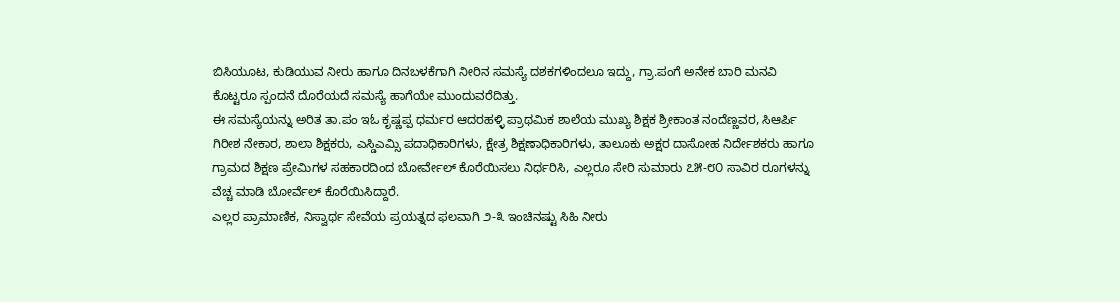ಬಿಸಿಯೂಟ, ಕುಡಿಯುವ ನೀರು ಹಾಗೂ ದಿನಬಳಕೆಗಾಗಿ ನೀರಿನ ಸಮಸ್ಯೆ ದಶಕಗಳಿಂದಲೂ ಇದ್ದು, ಗ್ರಾ.ಪಂಗೆ ಅನೇಕ ಬಾರಿ ಮನವಿ ಕೊಟ್ಟರೂ ಸ್ಪಂದನೆ ದೊರೆಯದೆ ಸಮಸ್ಯೆ ಹಾಗೆಯೇ ಮುಂದುವರೆದಿತ್ತು.
ಈ ಸಮಸ್ಯೆಯನ್ನು ಅರಿತ ತಾ.ಪಂ ಇಓ ಕೃಷ್ಣಪ್ಪ ಧರ್ಮರ ಆದರಹಳ್ಳಿ ಪ್ರಾಥಮಿಕ ಶಾಲೆಯ ಮುಖ್ಯ ಶಿಕ್ಷಕ ಶ್ರೀಕಾಂತ ನಂದೆಣ್ಣವರ, ಸಿಆರ್ಪಿ ಗಿರೀಶ ನೇಕಾರ, ಶಾಲಾ ಶಿಕ್ಷಕರು, ಎಸ್ಡಿಎಮ್ಸಿ ಪದಾಧಿಕಾರಿಗಳು, ಕ್ಷೇತ್ರ ಶಿಕ್ಷಣಾಧಿಕಾರಿಗಳು, ತಾಲೂಕು ಅಕ್ಷರ ದಾಸೋಹ ನಿರ್ದೇಶಕರು ಹಾಗೂ ಗ್ರಾಮದ ಶಿಕ್ಷಣ ಪ್ರೇಮಿಗಳ ಸಹಕಾರದಿಂದ ಬೋರ್ವೇಲ್ ಕೊರೆಯಿಸಲು ನಿರ್ಧರಿಸಿ, ಎಲ್ಲರೂ ಸೇರಿ ಸುಮಾರು ೭೫-೮೦ ಸಾವಿರ ರೂಗಳನ್ನು ವೆಚ್ಚ ಮಾಡಿ ಬೋರ್ವೆಲ್ ಕೊರೆಯಿಸಿದ್ದಾರೆ.
ಎಲ್ಲರ ಪ್ರಾಮಾಣಿಕ, ನಿಸ್ವಾರ್ಥ ಸೇವೆಯ ಪ್ರಯತ್ನದ ಫಲವಾಗಿ ೨-೩ ಇಂಚಿನಷ್ಟು ಸಿಹಿ ನೀರು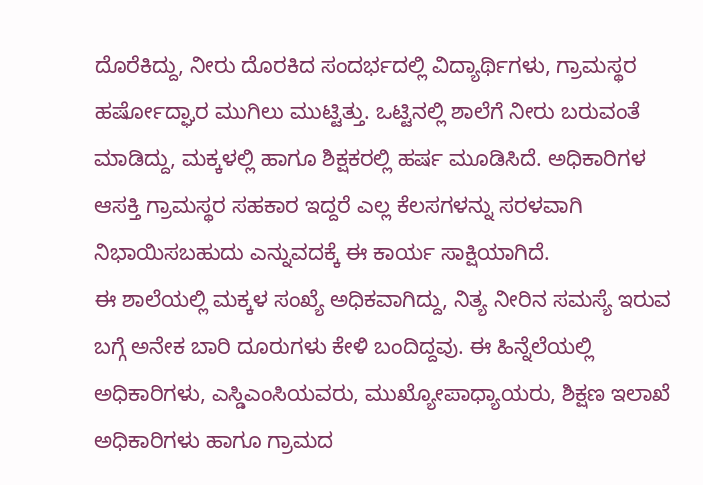ದೊರೆಕಿದ್ದು, ನೀರು ದೊರಕಿದ ಸಂದರ್ಭದಲ್ಲಿ ವಿದ್ಯಾರ್ಥಿಗಳು, ಗ್ರಾಮಸ್ಥರ ಹರ್ಷೋದ್ಘಾರ ಮುಗಿಲು ಮುಟ್ಟಿತ್ತು. ಒಟ್ಟಿನಲ್ಲಿ ಶಾಲೆಗೆ ನೀರು ಬರುವಂತೆ ಮಾಡಿದ್ದು, ಮಕ್ಕಳಲ್ಲಿ ಹಾಗೂ ಶಿಕ್ಷಕರಲ್ಲಿ ಹರ್ಷ ಮೂಡಿಸಿದೆ. ಅಧಿಕಾರಿಗಳ ಆಸಕ್ತಿ ಗ್ರಾಮಸ್ಥರ ಸಹಕಾರ ಇದ್ದರೆ ಎಲ್ಲ ಕೆಲಸಗಳನ್ನು ಸರಳವಾಗಿ ನಿಭಾಯಿಸಬಹುದು ಎನ್ನುವದಕ್ಕೆ ಈ ಕಾರ್ಯ ಸಾಕ್ಷಿಯಾಗಿದೆ.
ಈ ಶಾಲೆಯಲ್ಲಿ ಮಕ್ಕಳ ಸಂಖ್ಯೆ ಅಧಿಕವಾಗಿದ್ದು, ನಿತ್ಯ ನೀರಿನ ಸಮಸ್ಯೆ ಇರುವ ಬಗ್ಗೆ ಅನೇಕ ಬಾರಿ ದೂರುಗಳು ಕೇಳಿ ಬಂದಿದ್ದವು. ಈ ಹಿನ್ನೆಲೆಯಲ್ಲಿ ಅಧಿಕಾರಿಗಳು, ಎಸ್ಡಿಎಂಸಿಯವರು, ಮುಖ್ಯೋಪಾಧ್ಯಾಯರು, ಶಿಕ್ಷಣ ಇಲಾಖೆ ಅಧಿಕಾರಿಗಳು ಹಾಗೂ ಗ್ರಾಮದ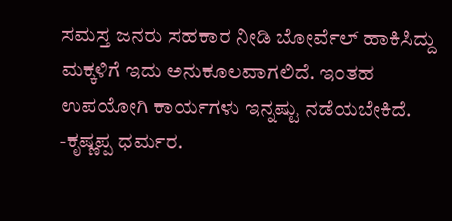ಸಮಸ್ತ ಜನರು ಸಹಕಾರ ನೀಡಿ ಬೋರ್ವೆಲ್ ಹಾಕಿಸಿದ್ದು ಮಕ್ಕಳಿಗೆ ಇದು ಅನುಕೂಲವಾಗಲಿದೆ. ಇಂತಹ ಉಪಯೋಗಿ ಕಾರ್ಯಗಳು ಇನ್ನಷ್ಟು ನಡೆಯಬೇಕಿದೆ.
-ಕೃಷ್ಣಪ್ಪ ಧರ್ಮರ.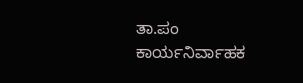ತಾ.ಪಂ ಕಾರ್ಯನಿರ್ವಾಹಕ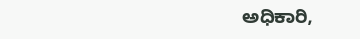ಅಧಿಕಾರಿ,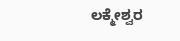ಲಕ್ಮೇಶ್ವರ